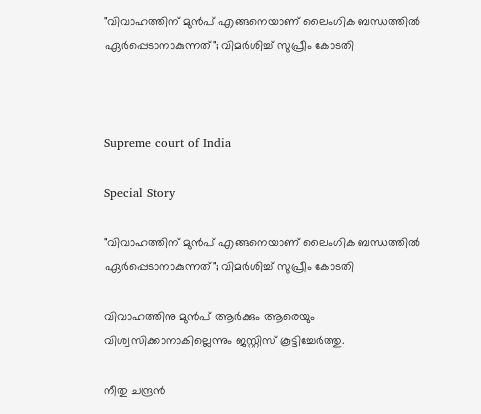"വിവാഹത്തിന് മുൻപ് എങ്ങനെയാണ് ലൈംഗിക ബന്ധത്തിൽ ഏർപ്പെടാനാകുന്നത്"; വിമർശിച്ച് സുപ്രീം കോടതി



Supreme court of India

Special Story

"വിവാഹത്തിന് മുൻപ് എങ്ങനെയാണ് ലൈംഗിക ബന്ധത്തിൽ ഏർപ്പെടാനാകുന്നത്"; വിമർശിച്ച് സുപ്രീം കോടതി

വിവാഹത്തിനു മുൻപ് ആർക്കും ആരെയും വിശ്വസിക്കാനാകില്ലെന്നും ജസ്റ്റിസ് കൂട്ടിച്ചേർത്തു.

നീതു ചന്ദ്രൻ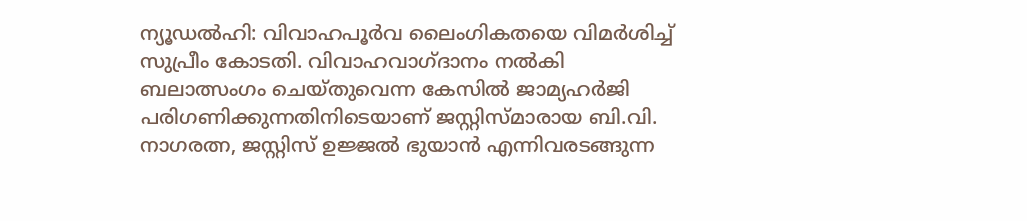ന്യൂഡൽഹി: വിവാഹപൂർവ ലൈംഗികതയെ വിമർശിച്ച് സുപ്രീം കോടതി. വിവാഹവാഗ്ദാനം നൽകി ബലാത്സംഗം ചെയ്തുവെന്ന കേസിൽ ജാമ്യഹർജി പരിഗണിക്കുന്നതിനിടെയാണ് ജസ്റ്റിസ്മാരായ ബി.വി. നാഗരത്ന, ജസ്റ്റിസ് ഉജ്ജൽ ഭുയാൻ എന്നിവരടങ്ങുന്ന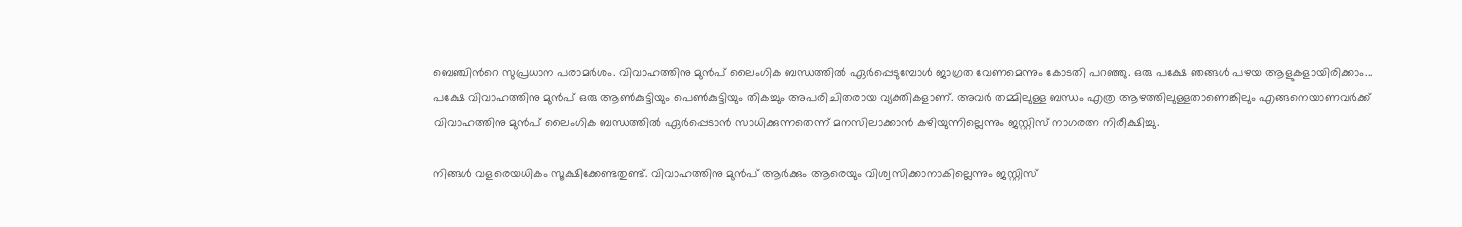ബെഞ്ചിന്‍റെ സുപ്രധാന പരാമർശം. വിവാഹത്തിനു മുൻപ് ലൈംഗിക ബന്ധത്തിൽ ഏർപ്പെടുമ്പോൾ ജാഗ്രത വേണമെന്നും കോടതി പറഞ്ഞു. ഒരു പക്ഷേ ഞങ്ങൾ പഴയ ആളുകളായിരിക്കാം... പക്ഷേ വിവാഹത്തിനു മുൻപ് ഒരു ആൺകുട്ടിയും പെൺകുട്ടിയും തികച്ചും അപരിചിതരായ വ്യക്തികളാണ്. അവർ തമ്മിലുള്ള ബന്ധം എത്ര ആഴത്തിലുള്ളതാണെങ്കിലും എങ്ങനെയാണവർക്ക് വിവാഹത്തിനു മുൻപ് ലൈംഗിക ബന്ധത്തിൽ ഏർപ്പെടാൻ സാധിക്കുന്നതെന്ന് മനസിലാക്കാൻ കഴിയുന്നില്ലെന്നും ജസ്റ്റിസ് നാഗരത്ന നിരീക്ഷിച്ചു.

നിങ്ങൾ വളരെയധികം സൂക്ഷിക്കേണ്ടതുണ്ട്. വിവാഹത്തിനു മുൻപ് ആർക്കും ആരെയും വിശ്വസിക്കാനാകില്ലെന്നും ജസ്റ്റിസ്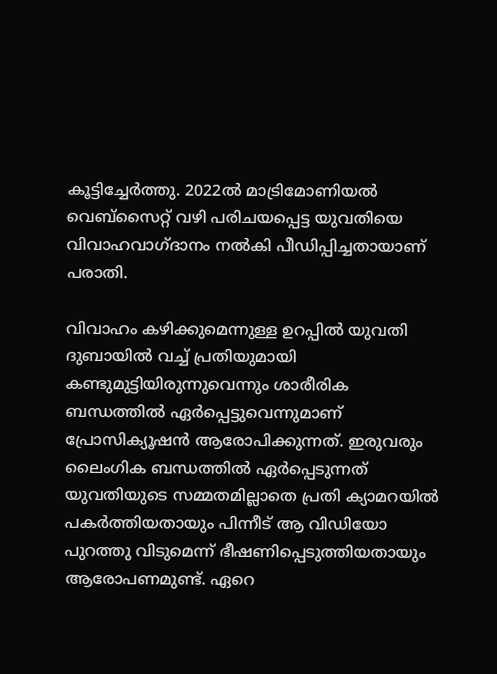കൂട്ടിച്ചേർത്തു. 2022ൽ മാട്രിമോണിയൽ വെബ്സൈറ്റ് വഴി പരിചയപ്പെട്ട യുവതിയെ വിവാഹവാഗ്ദാനം നൽകി പീഡിപ്പിച്ചതായാണ് പരാതി.

വിവാഹം കഴിക്കുമെന്നുള്ള ഉറപ്പിൽ യുവതി ദുബായിൽ വച്ച് പ്രതിയുമായി കണ്ടുമുട്ടിയിരുന്നുവെന്നും ശാരീരിക ബന്ധത്തിൽ ഏർപ്പെട്ടുവെന്നുമാണ് പ്രോസിക്യൂഷൻ ആരോപിക്കുന്നത്. ഇരുവരും ലൈംഗിക ബന്ധത്തിൽ ഏർപ്പെടുന്നത് യുവതിയുടെ സമ്മതമില്ലാതെ പ്രതി ക്യാമറയിൽ പകർത്തിയതായും പിന്നീട് ആ വിഡിയോ പുറത്തു വിടുമെന്ന് ഭീഷണിപ്പെടുത്തിയതായും ആരോപണമുണ്ട്. ഏറെ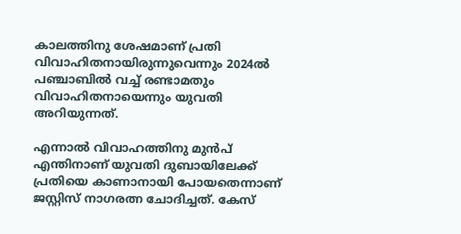കാലത്തിനു ശേഷമാണ് പ്രതി വിവാഹിതനായിരുന്നുവെന്നും 2024ൽ പഞ്ചാബിൽ വച്ച് രണ്ടാമതും വിവാഹിതനായെന്നും യുവതി അറിയുന്നത്.

എന്നാൽ വിവാഹത്തിനു മുൻപ് എന്തിനാണ് യുവതി ദുബായിലേക്ക് പ്രതിയെ കാണാനായി പോയതെന്നാണ് ജസ്റ്റിസ് നാഗരത്ന ചോദിച്ചത്. കേസ്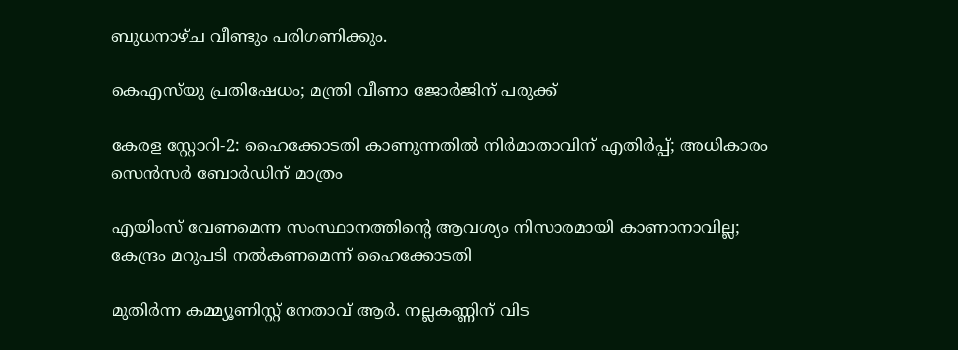ബുധനാഴ്ച വീണ്ടും പരിഗണിക്കും.

കെഎസ്‍യു പ്രതിഷേധം; മന്ത്രി വീണാ ജോർജിന് പരുക്ക്

കേരള സ്റ്റോറി-2: ഹൈക്കോടതി കാണുന്നതിൽ നിർമാതാവിന് എതിർപ്പ്; അധികാരം സെൻസർ ബോർഡിന് മാത്രം

എയിംസ് വേണമെന്ന സംസ്ഥാനത്തിന്‍റെ ആവശ്യം നിസാരമായി കാണാനാവില്ല; കേന്ദ്രം മറുപടി നൽകണമെന്ന് ഹൈക്കോടതി

മുതിർന്ന കമ്മ‍്യൂണിസ്റ്റ് നേതാവ് ആർ. നല്ലകണ്ണിന് വിട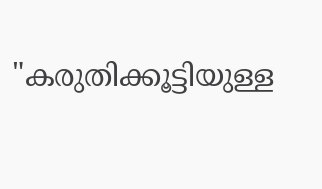"കരുതിക്കൂട്ടിയുള്ള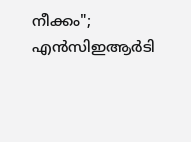നീക്കം"; എൻസിഇആർ‌ടി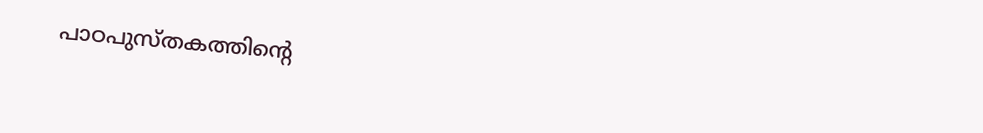പാഠപുസ്തകത്തിന്‍റെ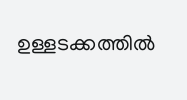ഉള്ളടക്കത്തിൽ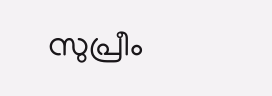സുപ്രീം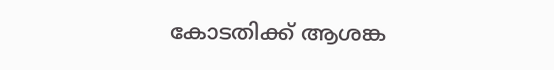കോടതിക്ക് ആശങ്ക